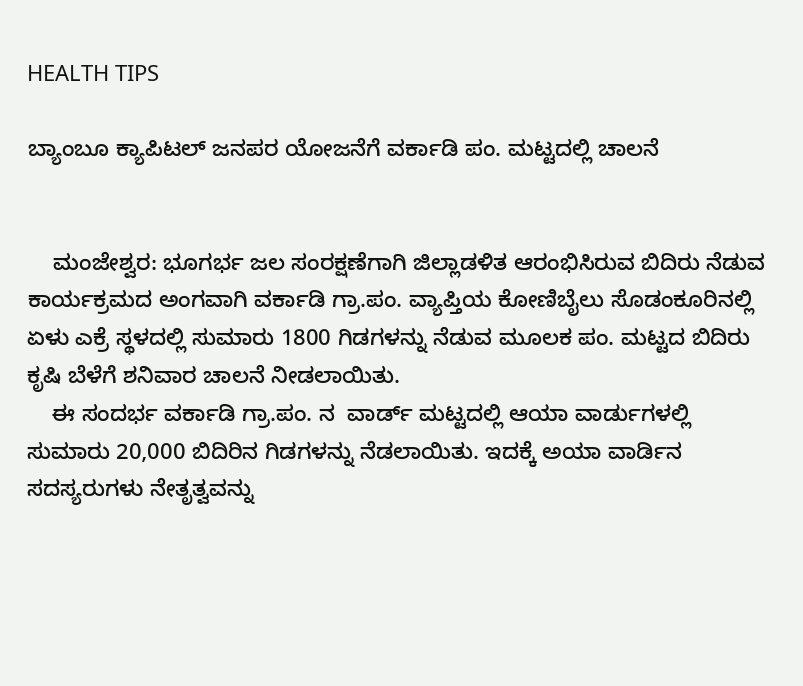HEALTH TIPS

ಬ್ಯಾಂಬೂ ಕ್ಯಾಪಿಟಲ್ ಜನಪರ ಯೋಜನೆಗೆ ವರ್ಕಾಡಿ ಪಂ. ಮಟ್ಟದಲ್ಲಿ ಚಾಲನೆ


    ಮಂಜೇಶ್ವರ: ಭೂಗರ್ಭ ಜಲ ಸಂರಕ್ಷಣೆಗಾಗಿ ಜಿಲ್ಲಾಡಳಿತ ಆರಂಭಿಸಿರುವ ಬಿದಿರು ನೆಡುವ ಕಾರ್ಯಕ್ರಮದ ಅಂಗವಾಗಿ ವರ್ಕಾಡಿ ಗ್ರಾ.ಪಂ. ವ್ಯಾಪ್ತಿಯ ಕೋಣಿಬೈಲು ಸೊಡಂಕೂರಿನಲ್ಲಿ ಏಳು ಎಕ್ರೆ ಸ್ಥಳದಲ್ಲಿ ಸುಮಾರು 1800 ಗಿಡಗಳನ್ನು ನೆಡುವ ಮೂಲಕ ಪಂ. ಮಟ್ಟದ ಬಿದಿರು ಕೃಷಿ ಬೆಳೆಗೆ ಶನಿವಾರ ಚಾಲನೆ ನೀಡಲಾಯಿತು.
    ಈ ಸಂದರ್ಭ ವರ್ಕಾಡಿ ಗ್ರಾ.ಪಂ. ನ  ವಾರ್ಡ್ ಮಟ್ಟದಲ್ಲಿ ಆಯಾ ವಾರ್ಡುಗಳಲ್ಲಿ ಸುಮಾರು 20,000 ಬಿದಿರಿನ ಗಿಡಗಳನ್ನು ನೆಡಲಾಯಿತು. ಇದಕ್ಕೆ ಅಯಾ ವಾರ್ಡಿನ ಸದಸ್ಯರುಗಳು ನೇತೃತ್ವವನ್ನು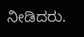ನೀಡಿದರು.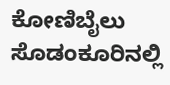ಕೋಣಿಬೈಲು ಸೊಡಂಕೂರಿನಲ್ಲಿ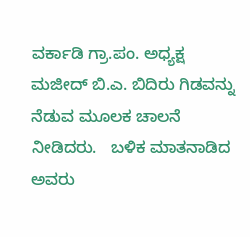ವರ್ಕಾಡಿ ಗ್ರಾ.ಪಂ. ಅಧ್ಯಕ್ಷ ಮಜೀದ್ ಬಿ.ಎ. ಬಿದಿರು ಗಿಡವನ್ನು ನೆಡುವ ಮೂಲಕ ಚಾಲನೆ ನೀಡಿದರು.   ಬಳಿಕ ಮಾತನಾಡಿದ ಅವರು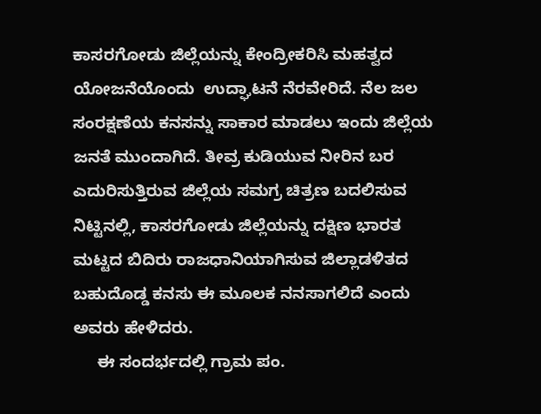ಕಾಸರಗೋಡು ಜಿಲ್ಲೆಯನ್ನು ಕೇಂದ್ರೀಕರಿಸಿ ಮಹತ್ವದ ಯೋಜನೆಯೊಂದು  ಉದ್ಘಾಟನೆ ನೆರವೇರಿದೆ. ನೆಲ ಜಲ ಸಂರಕ್ಷಣೆಯ ಕನಸನ್ನು ಸಾಕಾರ ಮಾಡಲು ಇಂದು ಜಿಲ್ಲೆಯ ಜನತೆ ಮುಂದಾಗಿದೆ. ತೀವ್ರ ಕುಡಿಯುವ ನೀರಿನ ಬರ ಎದುರಿಸುತ್ತಿರುವ ಜಿಲ್ಲೆಯ ಸಮಗ್ರ ಚಿತ್ರಣ ಬದಲಿಸುವ ನಿಟ್ಟಿನಲ್ಲಿ, ಕಾಸರಗೋಡು ಜಿಲ್ಲೆಯನ್ನು ದಕ್ಷಿಣ ಭಾರತ ಮಟ್ಟದ ಬಿದಿರು ರಾಜಧಾನಿಯಾಗಿಸುವ ಜಿಲ್ಲಾಡಳಿತದ ಬಹುದೊಡ್ಡ ಕನಸು ಈ ಮೂಲಕ ನನಸಾಗಲಿದೆ ಎಂದು ಅವರು ಹೇಳಿದರು.
     ಈ ಸಂದರ್ಭದಲ್ಲಿ ಗ್ರಾಮ ಪಂ.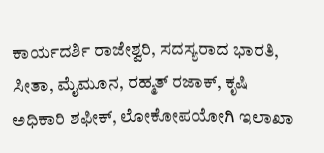ಕಾರ್ಯದರ್ಶಿ ರಾಜೇಶ್ವರಿ, ಸದಸ್ಯರಾದ ಭಾರತಿ, ಸೀತಾ, ಮೈಮೂನ, ರಹ್ಮತ್ ರಜಾಕ್, ಕೃಷಿ ಅಧಿಕಾರಿ ಶಫೀಕ್, ಲೋಕೋಪಯೋಗಿ ಇಲಾಖಾ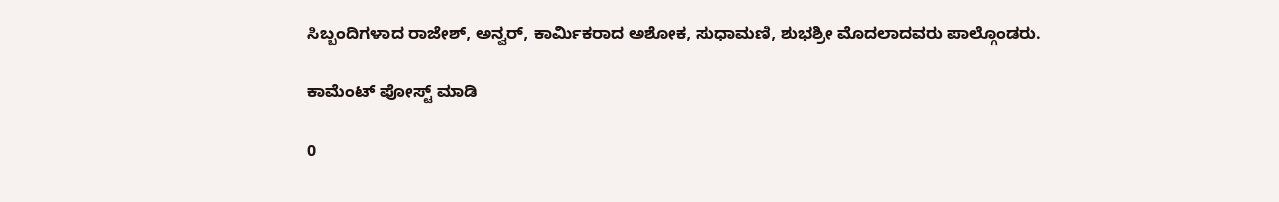ಸಿಬ್ಬಂದಿಗಳಾದ ರಾಜೇಶ್, ಅನ್ವರ್, ಕಾರ್ಮಿಕರಾದ ಅಶೋಕ, ಸುಧಾಮಣಿ, ಶುಭಶ್ರೀ ಮೊದಲಾದವರು ಪಾಲ್ಗೊಂಡರು.

ಕಾಮೆಂಟ್‌‌ ಪೋಸ್ಟ್‌ ಮಾಡಿ

0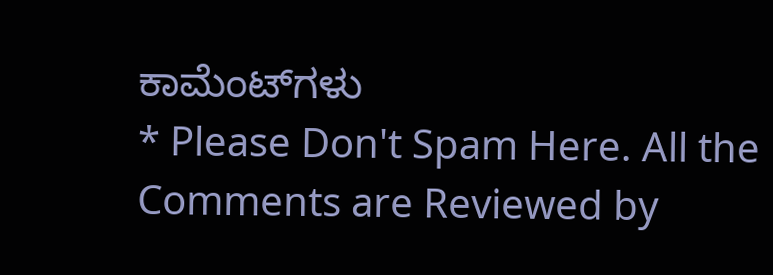ಕಾಮೆಂಟ್‌ಗಳು
* Please Don't Spam Here. All the Comments are Reviewed by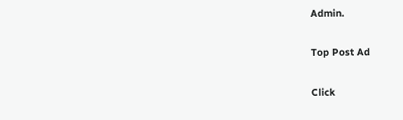Admin.

Top Post Ad

Click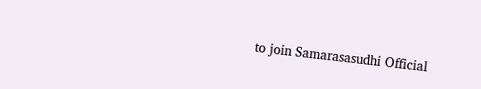to join Samarasasudhi Official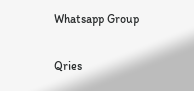Whatsapp Group

Qries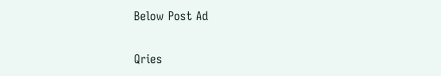Below Post Ad

Qries